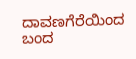ದಾವಣಗೆರೆಯಿಂದ ಬಂದ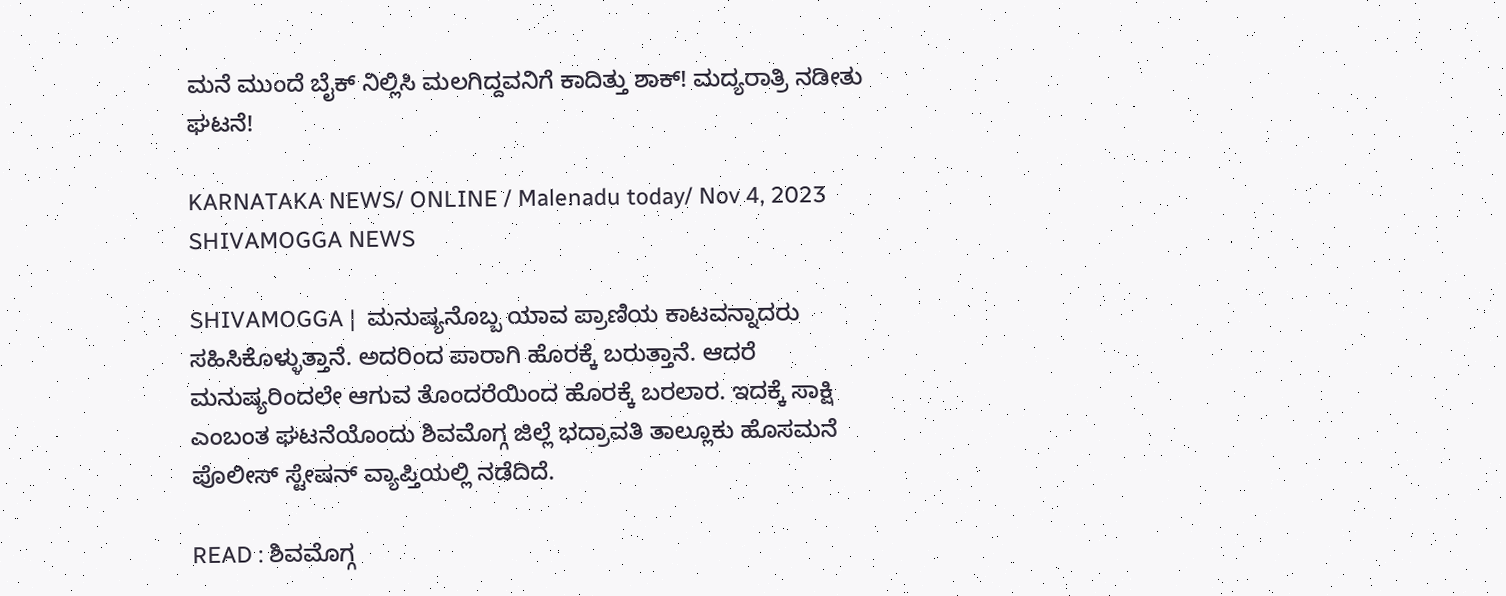ಮನೆ ಮುಂದೆ ಬೈಕ್ ನಿಲ್ಲಿಸಿ ಮಲಗಿದ್ದವನಿಗೆ ಕಾದಿತ್ತು ಶಾಕ್! ಮದ್ಯರಾತ್ರಿ ನಡೀತು ಘಟನೆ!

KARNATAKA NEWS/ ONLINE / Malenadu today/ Nov 4, 2023 SHIVAMOGGA NEWS

SHIVAMOGGA |  ಮನುಷ್ಯನೊಬ್ಬ ಯಾವ ಪ್ರಾಣಿಯ ಕಾಟವನ್ನಾದರು ಸಹಿಸಿಕೊಳ್ಳುತ್ತಾನೆ. ಅದರಿಂದ ಪಾರಾಗಿ ಹೊರಕ್ಕೆ ಬರುತ್ತಾನೆ. ಆದರೆ ಮನುಷ್ಯರಿಂದಲೇ ಆಗುವ ತೊಂದರೆಯಿಂದ ಹೊರಕ್ಕೆ ಬರಲಾರ. ಇದಕ್ಕೆ ಸಾಕ್ಷಿ ಎಂಬಂತ ಘಟನೆಯೊಂದು ಶಿವಮೊಗ್ಗ ಜಿಲ್ಲೆ ಭದ್ರಾವತಿ ತಾಲ್ಲೂಕು ಹೊಸಮನೆ ಪೊಲೀಸ್ ಸ್ಟೇಷನ್ ವ್ಯಾಪ್ತಿಯಲ್ಲಿ ನಡೆದಿದೆ.

READ : ಶಿವಮೊಗ್ಗ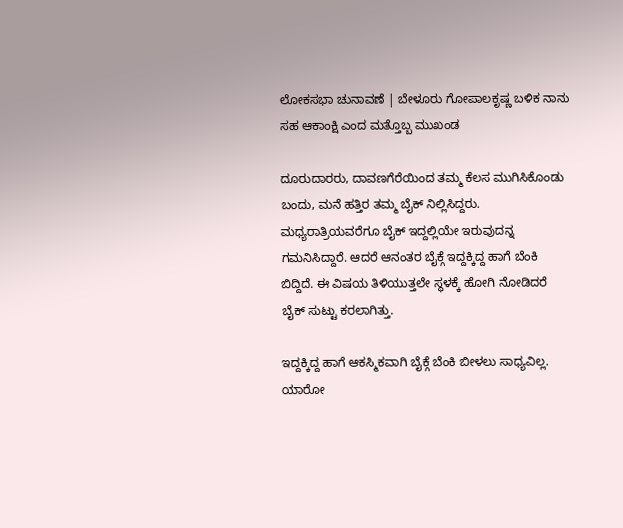ಲೋಕಸಭಾ ಚುನಾವಣೆ | ಬೇಳೂರು ಗೋಪಾಲಕೃಷ್ಣ ಬಳಿಕ ನಾನು ಸಹ ಆಕಾಂಕ್ಷಿ ಎಂದ ಮತ್ತೊಬ್ಬ ಮುಖಂಡ

ದೂರುದಾರರು, ದಾವಣಗೆರೆಯಿಂದ ತಮ್ಮ ಕೆಲಸ ಮುಗಿಸಿಕೊಂಡು ಬಂದು, ಮನೆ ಹತ್ತಿರ ತಮ್ಮ ಬೈಕ್ ನಿಲ್ಲಿಸಿದ್ದರು. ಮಧ್ಯರಾತ್ರಿಯವರೆಗೂ ಬೈಕ್ ಇದ್ದಲ್ಲಿಯೇ ಇರುವುದನ್ನ ಗಮನಿಸಿದ್ದಾರೆ. ಆದರೆ ಆನಂತರ ಬೈಕ್ಗೆ ಇದ್ದಕ್ಕಿದ್ದ ಹಾಗೆ ಬೆಂಕಿ ಬಿದ್ದಿದೆ. ಈ ವಿಷಯ ತಿಳಿಯುತ್ತಲೇ ಸ್ಥಳಕ್ಕೆ ಹೋಗಿ ನೋಡಿದರೆ ಬೈಕ್ ಸುಟ್ಟು ಕರಲಾಗಿತ್ತು.

ಇದ್ದಕ್ಕಿದ್ದ ಹಾಗೆ ಆಕಸ್ಮಿಕವಾಗಿ ಬೈಕ್ಗೆ ಬೆಂಕಿ ಬೀಳಲು ಸಾಧ್ಯವಿಲ್ಲ. ಯಾರೋ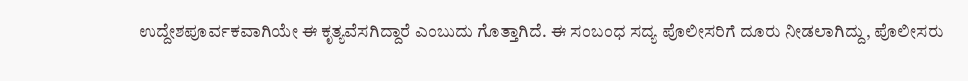ಉದ್ದೇಶಪೂರ್ವಕವಾಗಿಯೇ ಈ ಕೃತ್ಯವೆಸಗಿದ್ದಾರೆ ಎಂಬುದು ಗೊತ್ತಾಗಿದೆ. ಈ ಸಂಬಂಧ ಸದ್ಯ ಪೊಲೀಸರಿಗೆ ದೂರು ನೀಡಲಾಗಿದ್ದು, ಪೊಲೀಸರು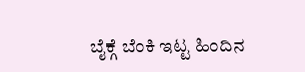ಬೈಕ್ಗೆ ಬೆಂಕಿ ಇಟ್ಟ ಹಿಂದಿನ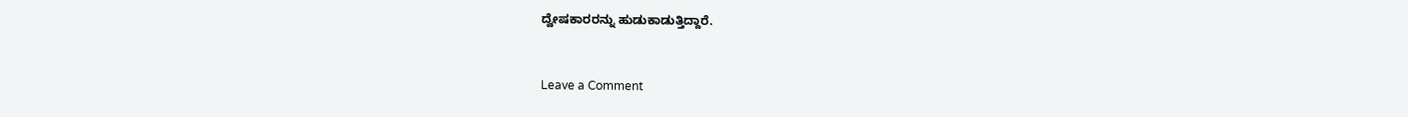ದ್ವೇಷಕಾರರನ್ನು ಹುಡುಕಾಡುತ್ತಿದ್ದಾರೆ.


Leave a Comment